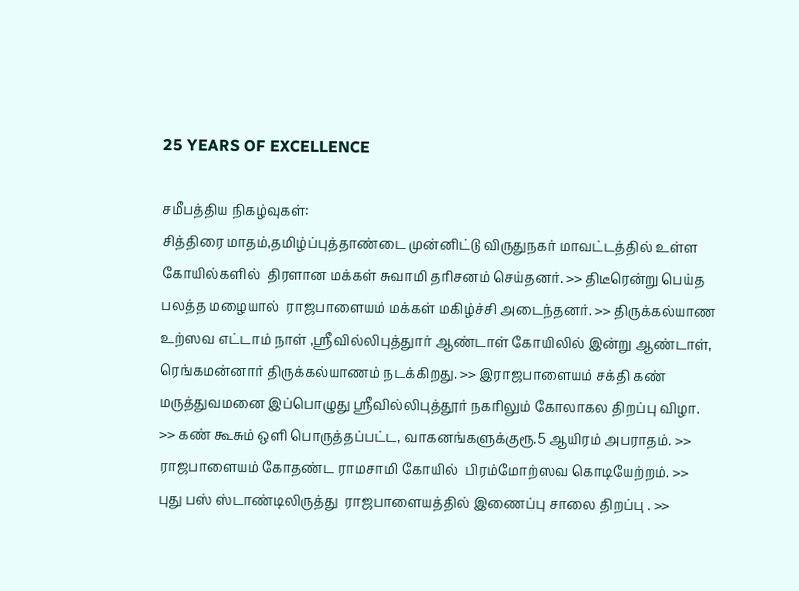25 YEARS OF EXCELLENCE

சமீபத்திய நிகழ்வுகள்:
சித்திரை மாதம்,தமிழ்ப்புத்தாண்டை முன்னிட்டு விருதுநகர் மாவட்டத்தில் உள்ள கோயில்களில்  திரளான மக்கள் சுவாமி தரிசனம் செய்தனர். >> திடீரென்று பெய்த பலத்த மழையால்  ராஜபாளையம் மக்கள் மகிழ்ச்சி அடைந்தனர். >> திருக்கல்யாண உற்ஸவ எட்டாம் நாள் ,ஸ்ரீவில்லிபுத்துார் ஆண்டாள் கோயிலில் இன்று ஆண்டாள், ரெங்கமன்னார் திருக்கல்யாணம் நடக்கிறது. >> இராஜபாளையம் சக்தி கண் மருத்துவமனை இப்பொழுது ஸ்ரீவில்லிபுத்தூர் நகரிலும் கோலாகல திறப்பு விழா. >> கண் கூசும் ஒளி பொருத்தப்பட்ட, வாகனங்களுக்குரூ.5 ஆயிரம் அபராதம். >> ராஜபாளையம் கோதண்ட ராமசாமி கோயில்  பிரம்மோற்ஸவ கொடியேற்றம். >> புது பஸ் ஸ்டாண்டிலிருத்து  ராஜபாளையத்தில் இணைப்பு சாலை திறப்பு . >>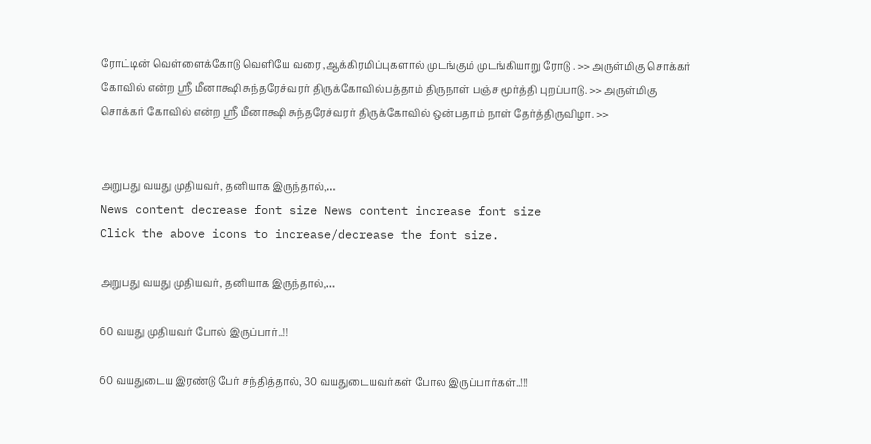ரோட்டின் வெள்ளைக்கோடு வெளியே வரை ,ஆக்கிரமிப்புகளால் முடங்கும் முடங்கியாறு ரோடு . >> அருள்மிகு சொக்கர் கோவில் என்ற ஸ்ரீ மீனாக்ஷி சுந்தரேச்வரர் திருக்கோவில்பத்தாம் திருநாள் பஞ்ச மூர்த்தி புறப்பாடு. >> அருள்மிகு சொக்கர் கோவில் என்ற ஸ்ரீ மீனாக்ஷி சுந்தரேச்வரர் திருக்கோவில் ஒன்பதாம் நாள் தேர்த்திருவிழா. >>


அறுபது வயது முதியவர், தனியாக இருந்தால்,…
News content decrease font size News content increase font size
Click the above icons to increase/decrease the font size.

அறுபது வயது முதியவர், தனியாக இருந்தால்,…

60 வயது முதியவர் போல் இருப்பார்..!!

60 வயதுடைய இரண்டு பேர் சந்தித்தால், 30 வயதுடையவர்கள் போல இருப்பார்கள்..!!!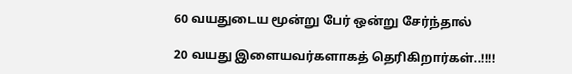60 வயதுடைய மூன்று பேர் ஒன்று சேர்ந்தால்

20 வயது இளையவர்களாகத் தெரிகிறார்கள்..!!!!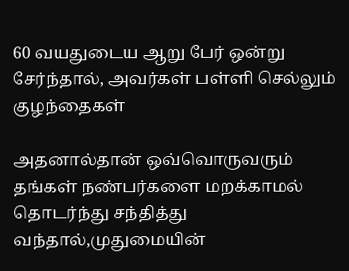60 வயதுடைய ஆறு பேர் ஒன்று சேர்ந்தால், அவர்கள் பள்ளி செல்லும் குழந்தைகள்

அதனால்தான் ஒவ்வொருவரும் தங்கள் நண்பர்களை மறக்காமல் தொடர்ந்து சந்தித்து வந்தால்,முதுமையின்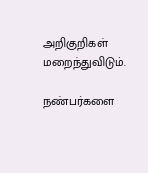அறிகுறிகள் மறைந்துவிடும்.

நண்பர்களை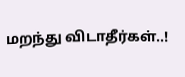மறந்து விடாதீர்கள்..!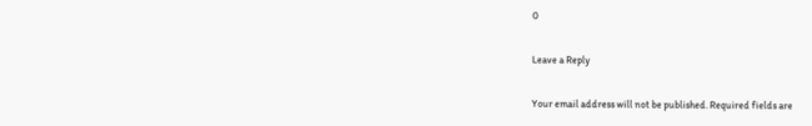0

Leave a Reply

Your email address will not be published. Required fields are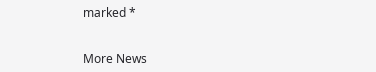marked *


More News